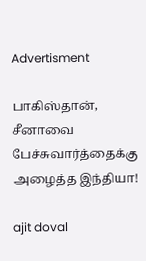Advertisment

பாகிஸ்தான், சீனாவை பேச்சுவார்த்தைக்கு அழைத்த இந்தியா!

ajit doval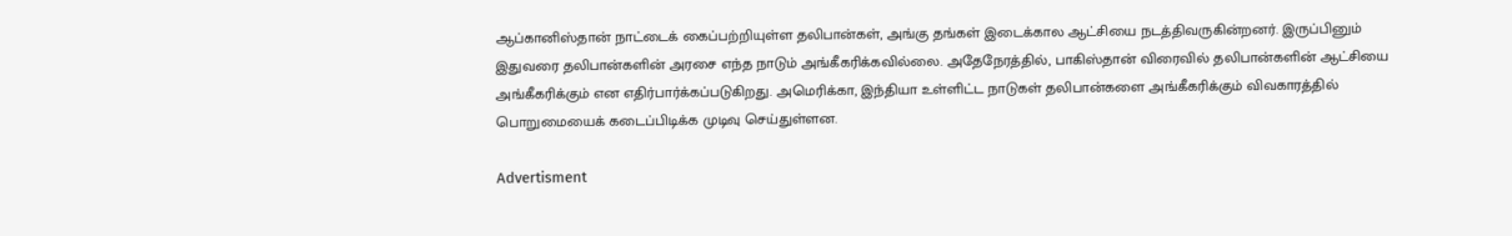ஆப்கானிஸ்தான் நாட்டைக் கைப்பற்றியுள்ள தலிபான்கள், அங்கு தங்கள் இடைக்கால ஆட்சியை நடத்திவருகின்றனர். இருப்பினும் இதுவரை தலிபான்களின் அரசை எந்த நாடும் அங்கீகரிக்கவில்லை. அதேநேரத்தில், பாகிஸ்தான் விரைவில் தலிபான்களின் ஆட்சியை அங்கீகரிக்கும் என எதிர்பார்க்கப்படுகிறது. அமெரிக்கா, இந்தியா உள்ளிட்ட நாடுகள் தலிபான்களை அங்கீகரிக்கும் விவகாரத்தில் பொறுமையைக் கடைப்பிடிக்க முடிவு செய்துள்ளன.

Advertisment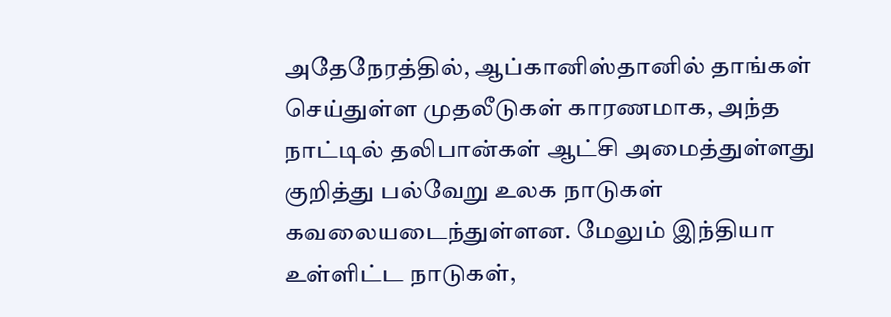அதேநேரத்தில், ஆப்கானிஸ்தானில் தாங்கள் செய்துள்ள முதலீடுகள் காரணமாக, அந்த நாட்டில் தலிபான்கள் ஆட்சி அமைத்துள்ளது குறித்து பல்வேறு உலக நாடுகள் கவலையடைந்துள்ளன. மேலும் இந்தியா உள்ளிட்ட நாடுகள்,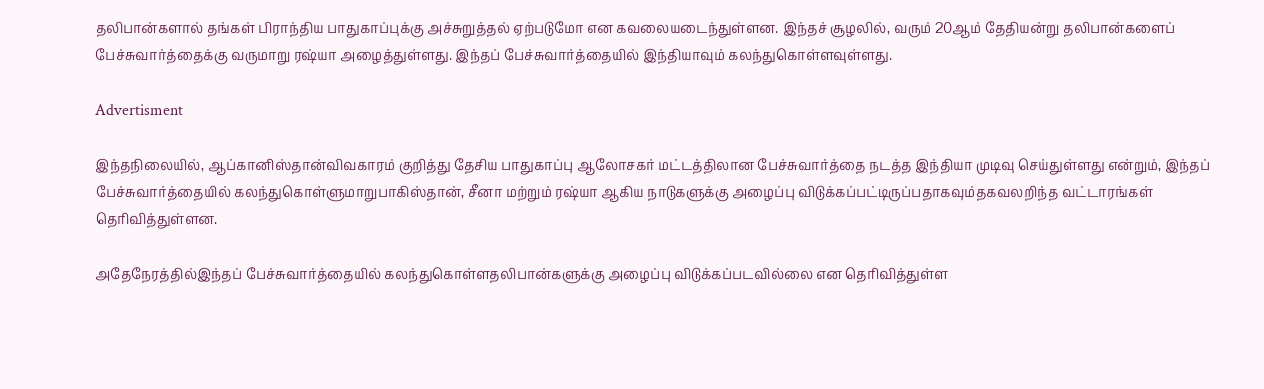தலிபான்களால் தங்கள் பிராந்திய பாதுகாப்புக்கு அச்சுறுத்தல் ஏற்படுமோ என கவலையடைந்துள்ளன. இந்தச் சூழலில், வரும் 20ஆம் தேதியன்று தலிபான்களைப் பேச்சுவார்த்தைக்கு வருமாறு ரஷ்யா அழைத்துள்ளது. இந்தப் பேச்சுவார்த்தையில் இந்தியாவும் கலந்துகொள்ளவுள்ளது.

Advertisment

இந்தநிலையில், ஆப்கானிஸ்தான்விவகாரம் குறித்து தேசிய பாதுகாப்பு ஆலோசகர் மட்டத்திலான பேச்சுவார்த்தை நடத்த இந்தியா முடிவு செய்துள்ளது என்றும், இந்தப் பேச்சுவார்த்தையில் கலந்துகொள்ளுமாறுபாகிஸ்தான், சீனா மற்றும் ரஷ்யா ஆகிய நாடுகளுக்கு அழைப்பு விடுக்கப்பட்டிருப்பதாகவும்தகவலறிந்த வட்டாரங்கள் தெரிவித்துள்ளன.

அதேநேரத்தில்இந்தப் பேச்சுவார்த்தையில் கலந்துகொள்ளதலிபான்களுக்கு அழைப்பு விடுக்கப்படவில்லை என தெரிவித்துள்ள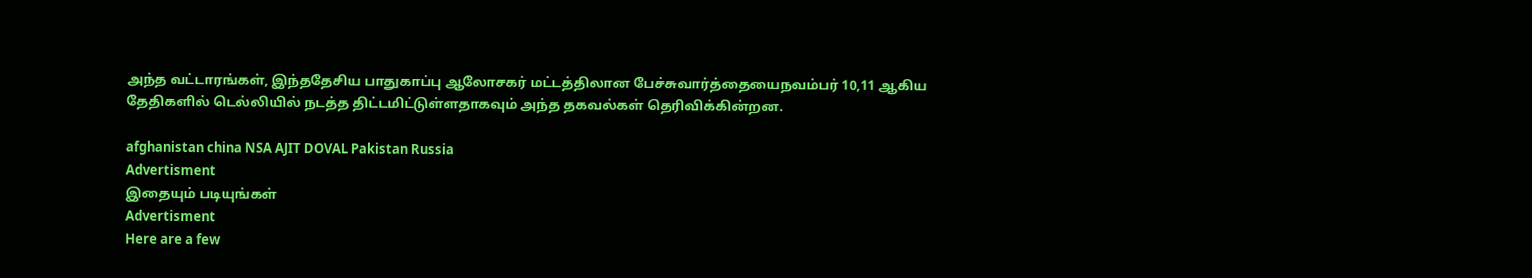அந்த வட்டாரங்கள், இந்ததேசிய பாதுகாப்பு ஆலோசகர் மட்டத்திலான பேச்சுவார்த்தையைநவம்பர் 10,11 ஆகிய தேதிகளில் டெல்லியில் நடத்த திட்டமிட்டுள்ளதாகவும் அந்த தகவல்கள் தெரிவிக்கின்றன.

afghanistan china NSA AJIT DOVAL Pakistan Russia
Advertisment
இதையும் படியுங்கள்
Advertisment
Here are a few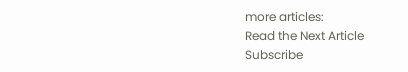more articles:
Read the Next Article
Subscribe